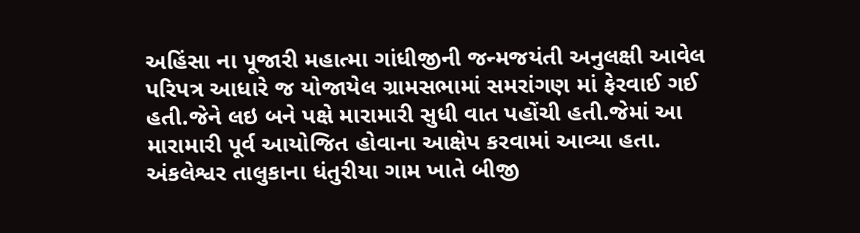અહિંસા ના પૂજારી મહાત્મા ગાંધીજીની જન્મજયંતી અનુલક્ષી આવેલ પરિપત્ર આધારે જ યોજાયેલ ગ્રામસભામાં સમરાંગણ માં ફેરવાઈ ગઈ હતી.જેને લઇ બને પક્ષે મારામારી સુધી વાત પહોંચી હતી.જેમાં આ મારામારી પૂર્વ આયોજિત હોવાના આક્ષેપ કરવામાં આવ્યા હતા.
અંકલેશ્વર તાલુકાના ધંતુરીયા ગામ ખાતે બીજી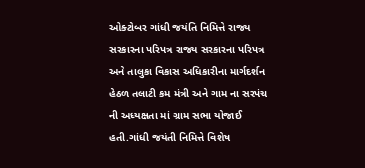ઓક્ટોબર ગાંધી જયંતિ નિમિત્તે રાજ્ય સરકારના પરિપત્ર રાજ્ય સરકારના પરિપત્ર અને તાલુકા વિકાસ અધિકારીના માર્ગદર્શન હેઠળ તલાટી કમ મંત્રી અને ગામ ના સરપંચ ની અધ્યક્ષતા માં ગ્રામ સભા યોજાઈ હતી.ગાંધી જયંતી નિમિત્તે વિશેષ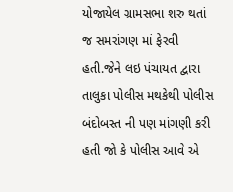યોજાયેલ ગ્રામસભા શરુ થતાં જ સમરાંગણ માં ફેરવી હતી.જેને લઇ પંચાયત દ્વારા તાલુકા પોલીસ મથકેથી પોલીસ બંદોબસ્ત ની પણ માંગણી કરી હતી જો કે પોલીસ આવે એ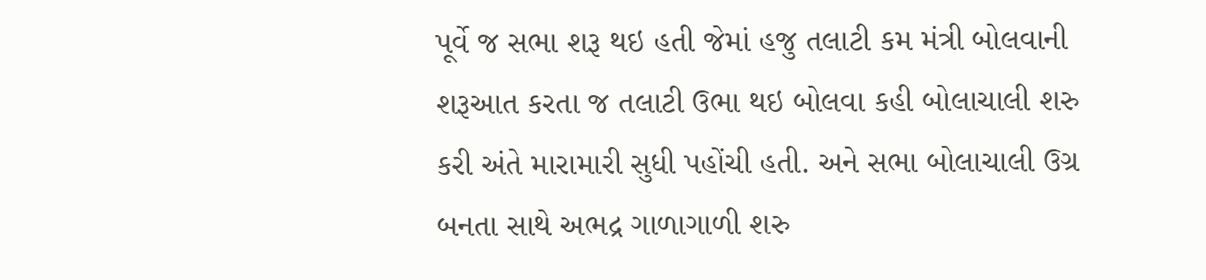પૂર્વે જ સભા શરૂ થઇ હતી જેમાં હજુ તલાટી કમ મંત્રી બોલવાની શરૂઆત કરતા જ તલાટી ઉભા થઇ બોલવા કહી બોલાચાલી શરુ કરી અંતે મારામારી સુધી પહોંચી હતી. અને સભા બોલાચાલી ઉગ્ર બનતા સાથે અભદ્ર ગાળાગાળી શરુ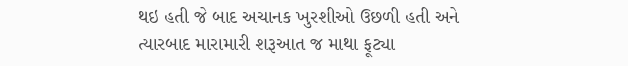થઇ હતી જે બાદ અચાનક ખુરશીઓ ઉછળી હતી અને ત્યારબાદ મારામારી શરૂઆત જ માથા ફૂટ્યા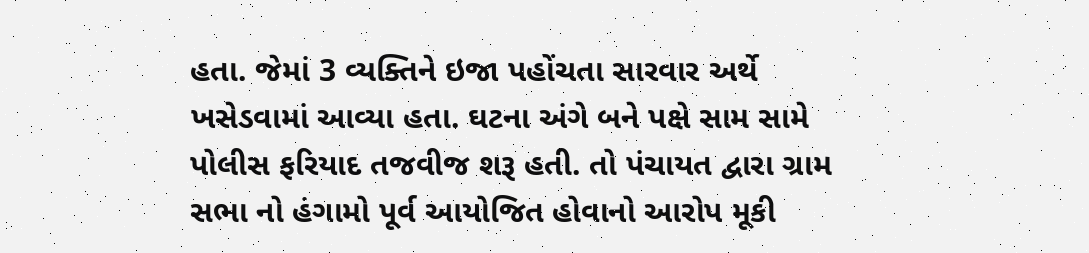હતા. જેમાં 3 વ્યક્તિને ઇજા પહોંચતા સારવાર અર્થે ખસેડવામાં આવ્યા હતા. ઘટના અંગે બને પક્ષે સામ સામે પોલીસ ફરિયાદ તજવીજ શરૂ હતી. તો પંચાયત દ્વારા ગ્રામ સભા નો હંગામો પૂર્વ આયોજિત હોવાનો આરોપ મૂકી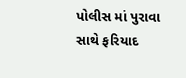પોલીસ માં પુરાવા સાથે ફરિયાદ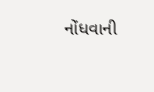નોંધવાની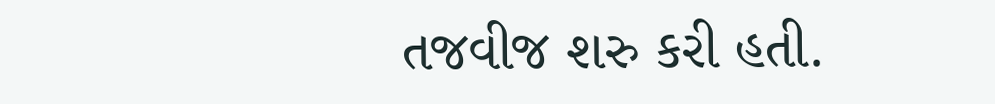તજવીજ શરુ કરી હતી.